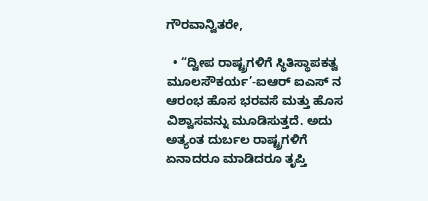ಗೌರವಾನ್ವಿತರೇ,

  • “ದ್ವೀಪ ರಾಷ್ಟ್ರಗಳಿಗೆ ಸ್ಥಿತಿಸ್ಥಾಪಕತ್ವ ಮೂಲಸೌಕರ್ಯ’-ಐಆರ್ ಐಎಸ್ ನ ಆರಂಭ ಹೊಸ ಭರವಸೆ ಮತ್ತು ಹೊಸ ವಿಶ್ವಾಸವನ್ನು ಮೂಡಿಸುತ್ತದೆ. ಅದು ಅತ್ಯಂತ ದುರ್ಬಲ ರಾಷ್ಟ್ರಗಳಿಗೆ ಏನಾದರೂ ಮಾಡಿದರೂ ತೃಪ್ತಿ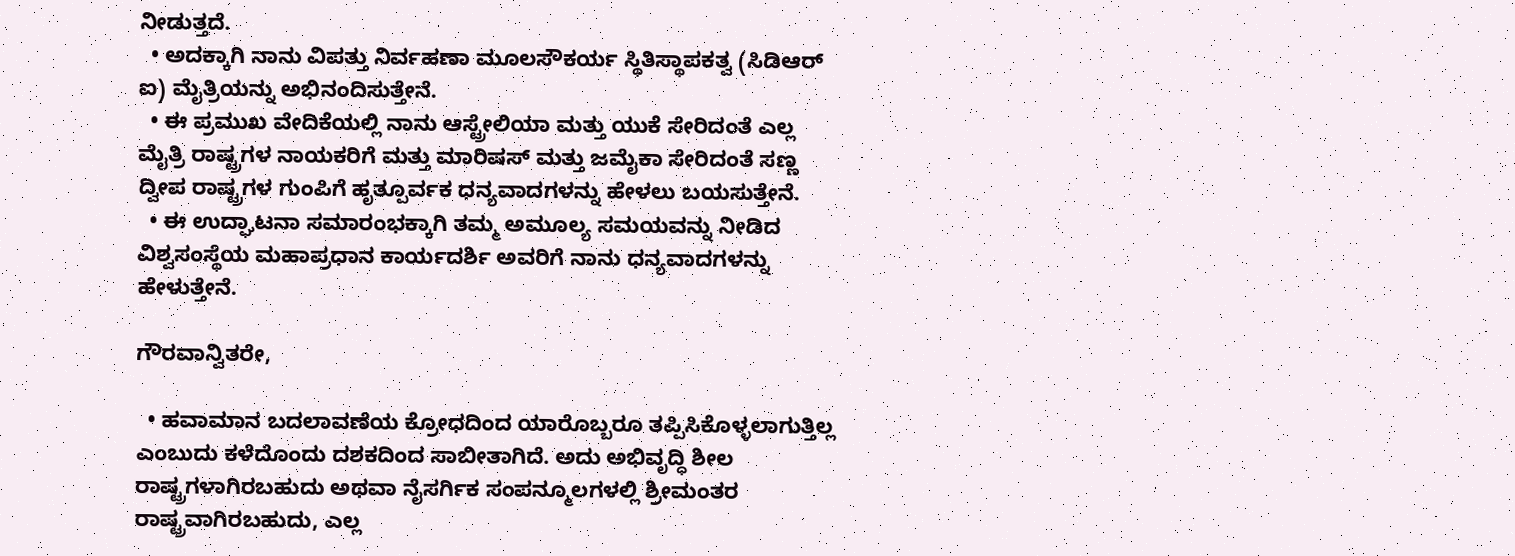ನೀಡುತ್ತದೆ.
  • ಅದಕ್ಕಾಗಿ ನಾನು ವಿಪತ್ತು ನಿರ್ವಹಣಾ ಮೂಲಸೌಕರ್ಯ ಸ್ಥಿತಿಸ್ಥಾಪಕತ್ವ (ಸಿಡಿಆರ್ ಐ) ಮೈತ್ರಿಯನ್ನು ಅಭಿನಂದಿಸುತ್ತೇನೆ.
  • ಈ ಪ್ರಮುಖ ವೇದಿಕೆಯಲ್ಲಿ ನಾನು ಆಸ್ಟ್ರೇಲಿಯಾ ಮತ್ತು ಯುಕೆ ಸೇರಿದಂತೆ ಎಲ್ಲ ಮೈತ್ರಿ ರಾಷ್ಟ್ರಗಳ ನಾಯಕರಿಗೆ ಮತ್ತು ಮಾರಿಷಸ್ ಮತ್ತು ಜಮೈಕಾ ಸೇರಿದಂತೆ ಸಣ್ಣ ದ್ವೀಪ ರಾಷ್ಟ್ರಗಳ ಗುಂಪಿಗೆ ಹೃತ್ಪೂರ್ವಕ ಧನ್ಯವಾದಗಳನ್ನು ಹೇಳಲು ಬಯಸುತ್ತೇನೆ.
  • ಈ ಉದ್ಘಾಟನಾ ಸಮಾರಂಭಕ್ಕಾಗಿ ತಮ್ಮ ಅಮೂಲ್ಯ ಸಮಯವನ್ನು ನೀಡಿದ ವಿಶ್ವಸಂಸ್ಥೆಯ ಮಹಾಪ್ರಧಾನ ಕಾರ್ಯದರ್ಶಿ ಅವರಿಗೆ ನಾನು ಧನ್ಯವಾದಗಳನ್ನು ಹೇಳುತ್ತೇನೆ.

ಗೌರವಾನ್ವಿತರೇ,

  • ಹವಾಮಾನ ಬದಲಾವಣೆಯ ಕ್ರೋಧದಿಂದ ಯಾರೊಬ್ಬರೂ ತಪ್ಪಿಸಿಕೊಳ್ಳಲಾಗುತ್ತಿಲ್ಲ ಎಂಬುದು ಕಳೆದೊಂದು ದಶಕದಿಂದ ಸಾಬೀತಾಗಿದೆ. ಅದು ಅಭಿವೃದ್ಧಿ ಶೀಲ ರಾಷ್ಟ್ರಗಳಾಗಿರಬಹುದು ಅಥವಾ ನೈಸರ್ಗಿಕ ಸಂಪನ್ಮೂಲಗಳಲ್ಲಿ ಶ್ರೀಮಂತರ ರಾಷ್ಟ್ರವಾಗಿರಬಹುದು, ಎಲ್ಲ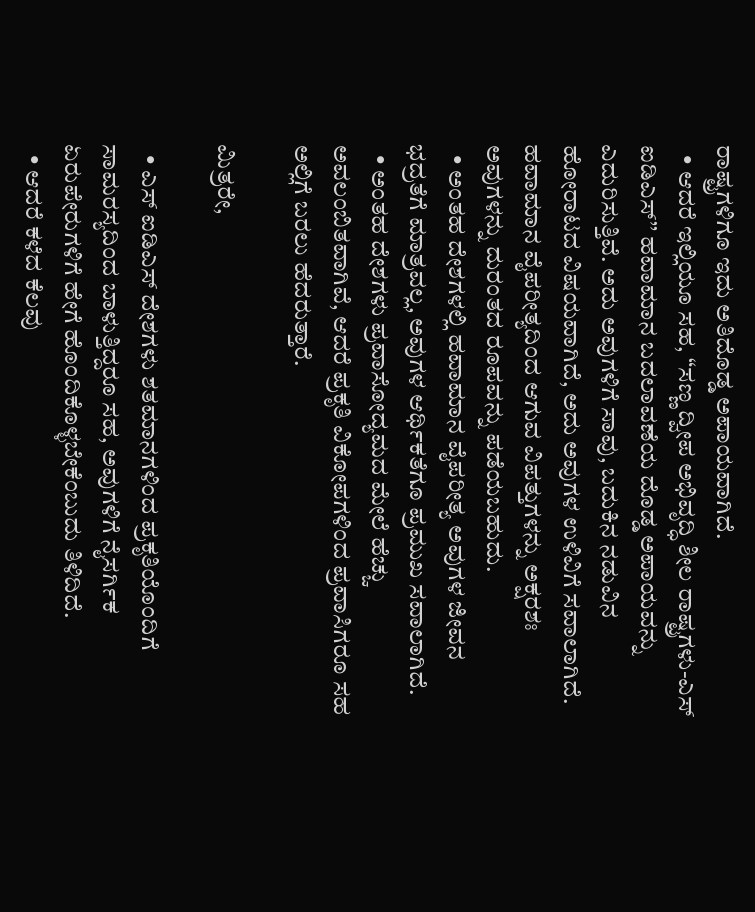ರಾಷ್ಟ್ರಗಳಿಗೂ ಇದು ಅತಿದೊಡ್ಡ ಅಪಾಯವಾಗಿದೆ.
  • ಆದರೆ ಇಲ್ಲಿಯೂ ಸಹ, “ಸಣ್ಣ ದ್ವೀಪ ಅಭಿವೃದ್ಧಿ ಶೀಲ ರಾಷ್ಟ್ರಗಳು-ಎಸ್ ಐಡಿಎಸ್’’ ಹವಾಮಾನ ಬದಲಾವಣೆಯ ದೊಡ್ಡ ಅಪಾಯವನ್ನು ಎದುರಿಸುತ್ತಿವೆ. ಅದು ಅವುಗಳಿಗೆ ಸಾವು, ಬದುಕಿನ ನಡುವಿನ ಹೋರಾಟದ ವಿಷಯವಾಗಿದೆ, ಅದು ಅವುಗಳ ಉಳಿವಿಗೆ ಸವಾಲಾಗಿದೆ. ಹವಾಮಾನ ವೈಪರೀತ್ಯದಿಂದ ಆಗುವ ವಿಪತ್ತುಗಳನ್ನು ಅಕ್ಷರಶಃ ಅವುಗಳನ್ನು ದುರಂತದ ರೂಪವನ್ನು ಪಡೆಯಬಹುದು.
  • ಅಂತಹ ದೇಶಗಳಲ್ಲಿ ಹವಾಮಾನ ವೈಪರೀತ್ಯ ಅವುಗಳ ಜೀವನ ಭದ್ರತೆಗೆ ಮಾತ್ರವಲ್ಲ, ಅವುಗಳ ಆರ್ಥಿಕತೆಗೂ ಪ್ರಮುಖ ಸವಾಲಾಗಿದೆ.
  • ಅಂತಹ ದೇಶಗಳು ಪ್ರವಾಸೋದ್ಯಮದ ಮೇಲೆ ಹೆಚ್ಚು ಅವಲಂಬಿತವಾಗಿವೆ, ಆದರೆ ಪ್ರಕೃತಿ ವಿಕೋಪಗಳಿಂದ ಪ್ರವಾಸಿಗರೂ ಸಹ ಅಲ್ಲಿಗೆ ಬರಲು ಹೆದರುತ್ತಾರೆ.

ಮಿತ್ರರೇ,

  • ಎಸ್ ಐಡಿಎಸ್ ದೇಶಗಳು ಶತಮಾನಗಳಿಂದ ಪ್ರಕೃತಿಯೊಂದಿಗೆ ಸಾಮರಸ್ಯದಿಂದ ಬಾಳುತ್ತಿದ್ದರೂ ಸಹ, ಅವುಗಳಿಗೆ ನೈಸರ್ಗಿಕ ಏರುಪೇರುಗಳಿಗೆ ಹೇಗೆ ಹೊಂದಿಕೊಳ್ಳಬೇಕೆಂಬುದು ತಿಳಿದಿದೆ.
  • ಆದರೆ ಕಳೆದ ಕೆಲವು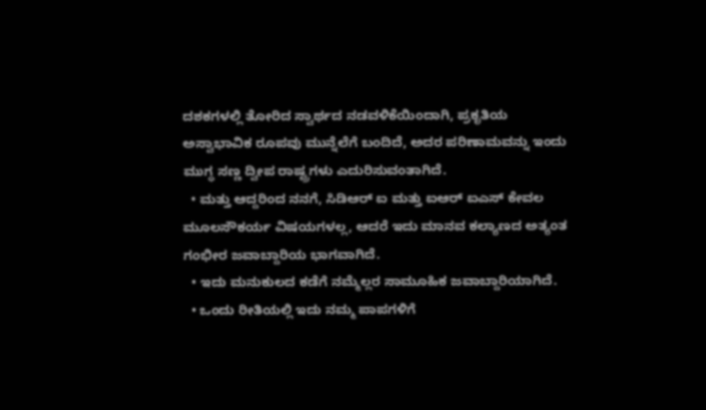ದಶಕಗಳಲ್ಲಿ ತೋರಿದ ಸ್ವಾರ್ಥದ ನಡವಳಿಕೆಯಿಂದಾಗಿ, ಪ್ರಕೃತಿಯ ಅಸ್ವಾಭಾವಿಕ ರೂಪವು ಮುನ್ನೆಲೆಗೆ ಬಂದಿದೆ, ಅದರ ಪರಿಣಾಮವನ್ನು ಇಂದು ಮುಗ್ಧ ಸಣ್ಣ ದ್ವೀಪ ರಾಷ್ಟ್ರಗಳು ಎದುರಿಸುವಂತಾಗಿದೆ.
  • ಮತ್ತು ಆದ್ದರಿಂದ ನನಗೆ, ಸಿಡಿಆರ್ ಐ ಮತ್ತು ಐಆರ್ ಐಎಸ್ ಕೇವಲ ಮೂಲಸೌಕರ್ಯ ವಿಷಯಗಳಲ್ಲ, ಆದರೆ ಇದು ಮಾನವ ಕಲ್ಯಾಣದ ಅತ್ಯಂತ ಗಂಭೀರ ಜವಾಬ್ದಾರಿಯ ಭಾಗವಾಗಿದೆ.
  • ಇದು ಮನುಕುಲದ ಕಡೆಗೆ ನಮ್ಮೆಲ್ಲರ ಸಾಮೂಹಿಕ ಜವಾಬ್ದಾರಿಯಾಗಿದೆ.
  • ಒಂದು ರೀತಿಯಲ್ಲಿ ಇದು ನಮ್ಮ ಪಾಪಗಳಿಗೆ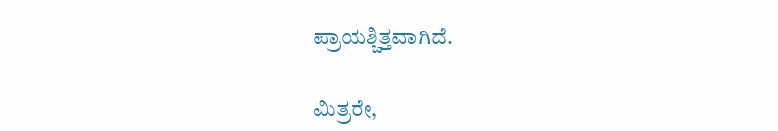ಪ್ರಾಯಶ್ಚಿತ್ತವಾಗಿದೆ.

ಮಿತ್ರರೇ,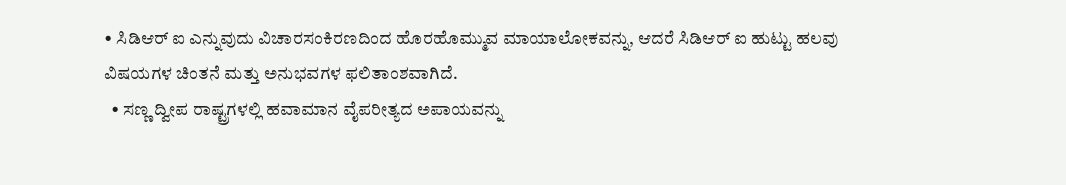• ಸಿಡಿಆರ್ ಐ ಎನ್ನುವುದು ವಿಚಾರಸಂಕಿರಣದಿಂದ ಹೊರಹೊಮ್ಮುವ ಮಾಯಾಲೋಕವನ್ನು, ಆದರೆ ಸಿಡಿಆರ್ ಐ ಹುಟ್ಟು ಹಲವು ವಿಷಯಗಳ ಚಿಂತನೆ ಮತ್ತು ಅನುಭವಗಳ ಫಲಿತಾಂಶವಾಗಿದೆ.
  • ಸಣ್ಣ ದ್ವೀಪ ರಾಷ್ಟ್ರಗಳಲ್ಲಿ ಹವಾಮಾನ ವೈಪರೀತ್ಯದ ಅಪಾಯವನ್ನು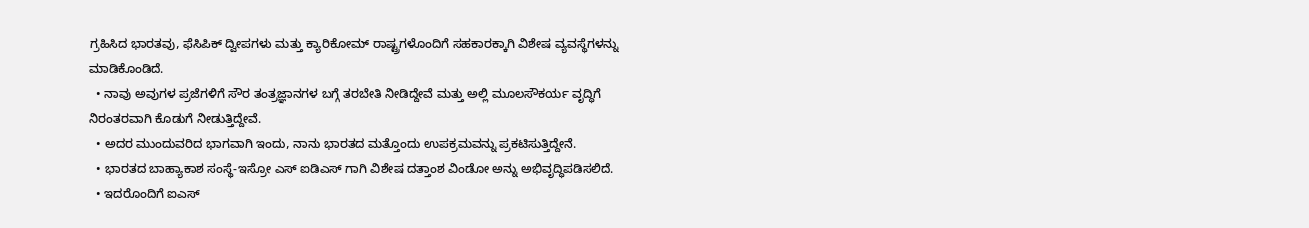ಗ್ರಹಿಸಿದ ಭಾರತವು, ಫೆಸಿಪಿಕ್ ದ್ವೀಪಗಳು ಮತ್ತು ಕ್ಯಾರಿಕೋಮ್ ರಾಷ್ಟ್ರಗಳೊಂದಿಗೆ ಸಹಕಾರಕ್ಕಾಗಿ ವಿಶೇಷ ವ್ಯವಸ್ಥೆಗಳನ್ನು ಮಾಡಿಕೊಂಡಿದೆ.
  • ನಾವು ಅವುಗಳ ಪ್ರಜೆಗಳಿಗೆ ಸೌರ ತಂತ್ರಜ್ಞಾನಗಳ ಬಗ್ಗೆ ತರಬೇತಿ ನೀಡಿದ್ದೇವೆ ಮತ್ತು ಅಲ್ಲಿ ಮೂಲಸೌಕರ್ಯ ವೃದ್ಧಿಗೆ ನಿರಂತರವಾಗಿ ಕೊಡುಗೆ ನೀಡುತ್ತಿದ್ದೇವೆ.
  • ಅದರ ಮುಂದುವರಿದ ಭಾಗವಾಗಿ ಇಂದು, ನಾನು ಭಾರತದ ಮತ್ತೊಂದು ಉಪಕ್ರಮವನ್ನು ಪ್ರಕಟಿಸುತ್ತಿದ್ದೇನೆ.
  • ಭಾರತದ ಬಾಹ್ಯಾಕಾಶ ಸಂಸ್ಥೆ-ಇಸ್ರೋ ಎಸ್ ಐಡಿಎಸ್ ಗಾಗಿ ವಿಶೇಷ ದತ್ತಾಂಶ ವಿಂಡೋ ಅನ್ನು ಅಭಿವೃದ್ಧಿಪಡಿಸಲಿದೆ.
  • ಇದರೊಂದಿಗೆ ಐಎಸ್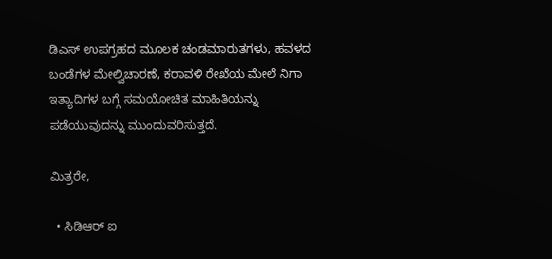ಡಿಎಸ್ ಉಪಗ್ರಹದ ಮೂಲಕ ಚಂಡಮಾರುತಗಳು, ಹವಳದ ಬಂಡೆಗಳ ಮೇಲ್ವಿಚಾರಣೆ, ಕರಾವಳಿ ರೇಖೆಯ ಮೇಲೆ ನಿಗಾ ಇತ್ಯಾದಿಗಳ ಬಗ್ಗೆ ಸಮಯೋಚಿತ ಮಾಹಿತಿಯನ್ನು ಪಡೆಯುವುದನ್ನು ಮುಂದುವರಿಸುತ್ತದೆ.

ಮಿತ್ರರೇ,

  • ಸಿಡಿಆರ್ ಐ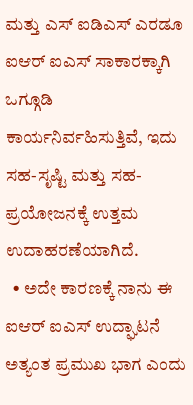ಮತ್ತು ಎಸ್ ಐಡಿಎಸ್ ಎರಡೂ ಐಆರ್ ಐಎಸ್ ಸಾಕಾರಕ್ಕಾಗಿ ಒಗ್ಗೂಡಿ ಕಾರ್ಯನಿರ್ವಹಿಸುತ್ತಿವೆ, ಇದು ಸಹ-ಸೃಷ್ಟಿ ಮತ್ತು ಸಹ-ಪ್ರಯೋಜನಕ್ಕೆ ಉತ್ತಮ ಉದಾಹರಣೆಯಾಗಿದೆ.
  • ಅದೇ ಕಾರಣಕ್ಕೆ ನಾನು ಈ ಐಆರ್ ಐಎಸ್ ಉದ್ಘಾಟನೆ ಅತ್ಯಂತ ಪ್ರಮುಖ ಭಾಗ ಎಂದು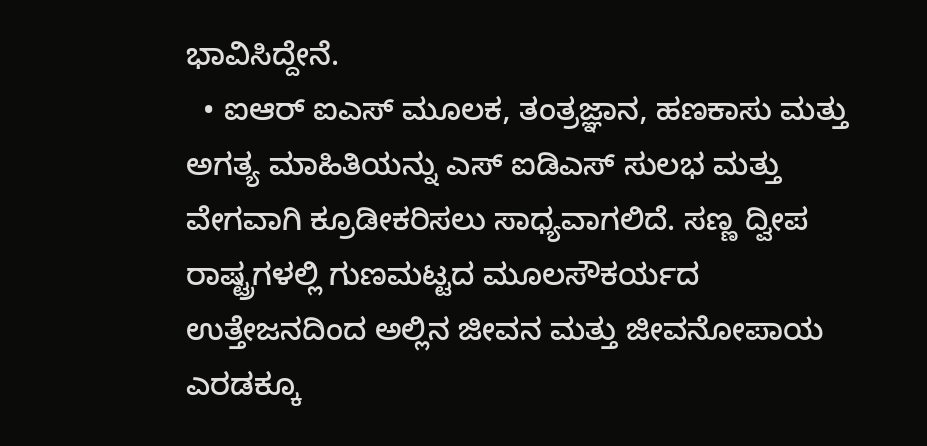ಭಾವಿಸಿದ್ದೇನೆ.
  • ಐಆರ್ ಐಎಸ್ ಮೂಲಕ, ತಂತ್ರಜ್ಞಾನ, ಹಣಕಾಸು ಮತ್ತು ಅಗತ್ಯ ಮಾಹಿತಿಯನ್ನು ಎಸ್ ಐಡಿಎಸ್ ಸುಲಭ ಮತ್ತು ವೇಗವಾಗಿ ಕ್ರೂಡೀಕರಿಸಲು ಸಾಧ್ಯವಾಗಲಿದೆ. ಸಣ್ಣ ದ್ವೀಪ ರಾಷ್ಟ್ರಗಳಲ್ಲಿ ಗುಣಮಟ್ಟದ ಮೂಲಸೌಕರ್ಯದ ಉತ್ತೇಜನದಿಂದ ಅಲ್ಲಿನ ಜೀವನ ಮತ್ತು ಜೀವನೋಪಾಯ ಎರಡಕ್ಕೂ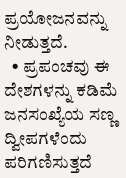ಪ್ರಯೋಜನವನ್ನು ನೀಡುತ್ತದೆ.
  • ಪ್ರಪಂಚವು ಈ ದೇಶಗಳನ್ನು ಕಡಿಮೆ ಜನಸಂಖ್ಯೆಯ ಸಣ್ಣ ದ್ವೀಪಗಳೆಂದು ಪರಿಗಣಿಸುತ್ತದೆ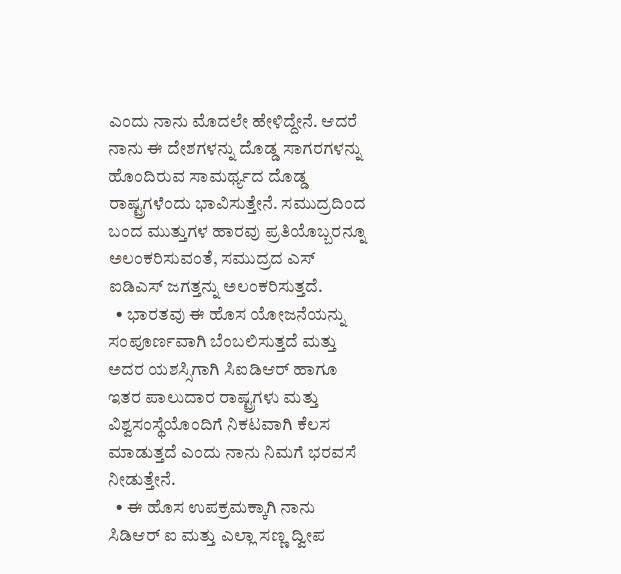ಎಂದು ನಾನು ಮೊದಲೇ ಹೇಳಿದ್ದೇನೆ. ಆದರೆ ನಾನು ಈ ದೇಶಗಳನ್ನು ದೊಡ್ಡ ಸಾಗರಗಳನ್ನು ಹೊಂದಿರುವ ಸಾಮರ್ಥ್ಯದ ದೊಡ್ಡ ರಾಷ್ಟ್ರಗಳೆಂದು ಭಾವಿಸುತ್ತೇನೆ. ಸಮುದ್ರದಿಂದ ಬಂದ ಮುತ್ತುಗಳ ಹಾರವು ಪ್ರತಿಯೊಬ್ಬರನ್ನೂ ಅಲಂಕರಿಸುವಂತೆ, ಸಮುದ್ರದ ಎಸ್ ಐಡಿಎಸ್ ಜಗತ್ತನ್ನು ಅಲಂಕರಿಸುತ್ತದೆ.
  • ಭಾರತವು ಈ ಹೊಸ ಯೋಜನೆಯನ್ನು ಸಂಪೂರ್ಣವಾಗಿ ಬೆಂಬಲಿಸುತ್ತದೆ ಮತ್ತು ಅದರ ಯಶಸ್ಸಿಗಾಗಿ ಸಿಐಡಿಆರ್ ಹಾಗೂ ಇತರ ಪಾಲುದಾರ ರಾಷ್ಟ್ರಗಳು ಮತ್ತು ವಿಶ್ವಸಂಸ್ಥೆಯೊಂದಿಗೆ ನಿಕಟವಾಗಿ ಕೆಲಸ ಮಾಡುತ್ತದೆ ಎಂದು ನಾನು ನಿಮಗೆ ಭರವಸೆ ನೀಡುತ್ತೇನೆ.
  • ಈ ಹೊಸ ಉಪಕ್ರಮಕ್ಕಾಗಿ ನಾನು ಸಿಡಿಆರ್ ಐ ಮತ್ತು ಎಲ್ಲಾ ಸಣ್ಣ ದ್ವೀಪ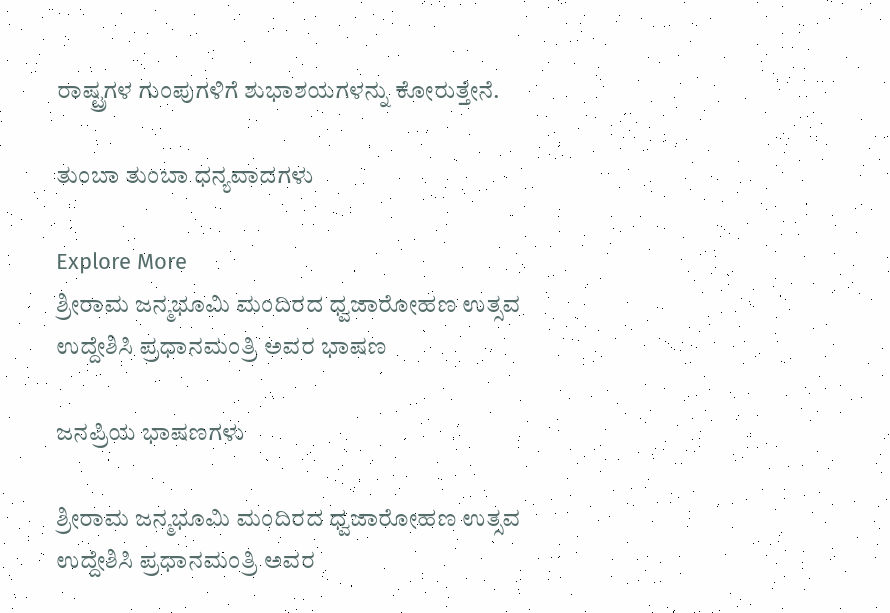ರಾಷ್ಟ್ರಗಳ ಗುಂಪುಗಳಿಗೆ ಶುಭಾಶಯಗಳನ್ನು ಕೋರುತ್ತೇನೆ.

ತುಂಬಾ ತುಂಬಾ ಧನ್ಯವಾದಗಳು

Explore More
ಶ್ರೀರಾಮ ಜನ್ಮಭೂಮಿ ಮಂದಿರದ ಧ್ವಜಾರೋಹಣ ಉತ್ಸವ ಉದ್ದೇಶಿಸಿ ಪ್ರಧಾನಮಂತ್ರಿ ಅವರ ಭಾಷಣ

ಜನಪ್ರಿಯ ಭಾಷಣಗಳು

ಶ್ರೀರಾಮ ಜನ್ಮಭೂಮಿ ಮಂದಿರದ ಧ್ವಜಾರೋಹಣ ಉತ್ಸವ ಉದ್ದೇಶಿಸಿ ಪ್ರಧಾನಮಂತ್ರಿ ಅವರ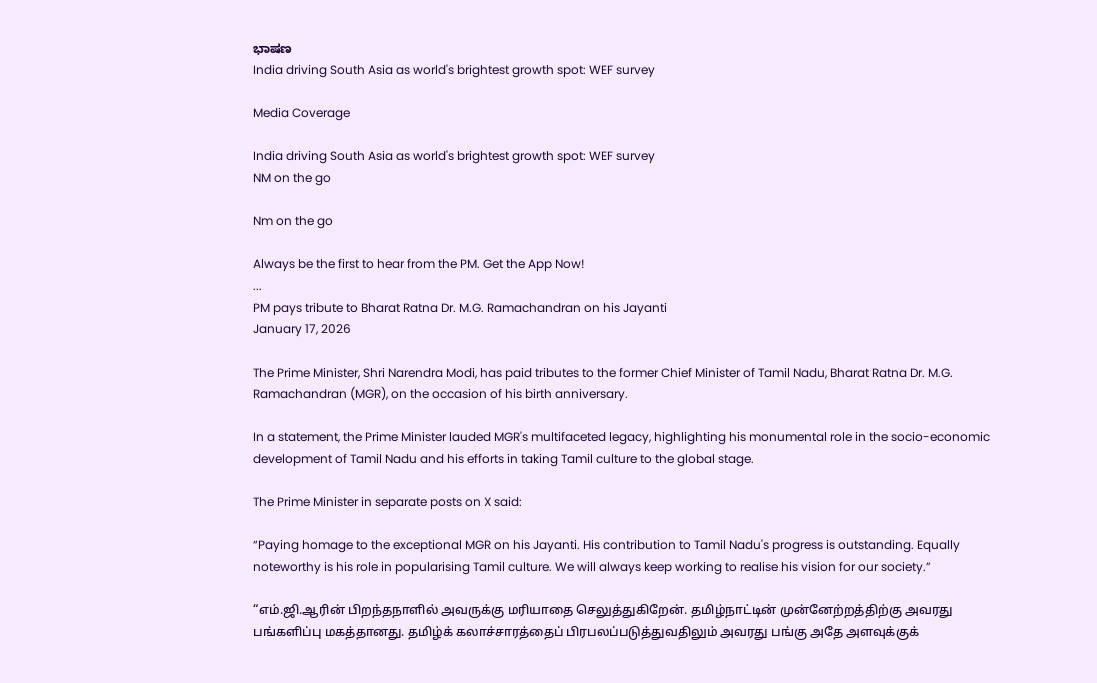ಭಾಷಣ
India driving South Asia as world's brightest growth spot: WEF survey

Media Coverage

India driving South Asia as world's brightest growth spot: WEF survey
NM on the go

Nm on the go

Always be the first to hear from the PM. Get the App Now!
...
PM pays tribute to Bharat Ratna Dr. M.G. Ramachandran on his Jayanti
January 17, 2026

The Prime Minister, Shri Narendra Modi, has paid tributes to the former Chief Minister of Tamil Nadu, Bharat Ratna Dr. M.G. Ramachandran (MGR), on the occasion of his birth anniversary.

In a statement, the Prime Minister lauded MGR's multifaceted legacy, highlighting his monumental role in the socio-economic development of Tamil Nadu and his efforts in taking Tamil culture to the global stage.

The Prime Minister in separate posts on X said:

“Paying homage to the exceptional MGR on his Jayanti. His contribution to Tamil Nadu's progress is outstanding. Equally noteworthy is his role in popularising Tamil culture. We will always keep working to realise his vision for our society.”

“எம்.ஜி.ஆரின் பிறந்தநாளில் அவருக்கு மரியாதை செலுத்துகிறேன். தமிழ்நாட்டின் முன்னேற்றத்திற்கு அவரது பங்களிப்பு மகத்தானது. தமிழ்க் கலாச்சாரத்தைப் பிரபலப்படுத்துவதிலும் அவரது பங்கு அதே அளவுக்குக்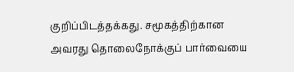குறிப்பிடத்தக்கது. சமூகத்திற்கான அவரது தொலைநோக்குப் பார்வையை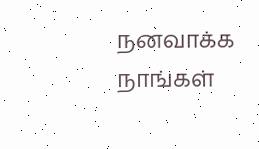நனவாக்க நாங்கள்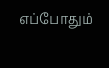எப்போதும்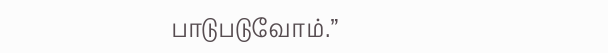பாடுபடுவோம்.”